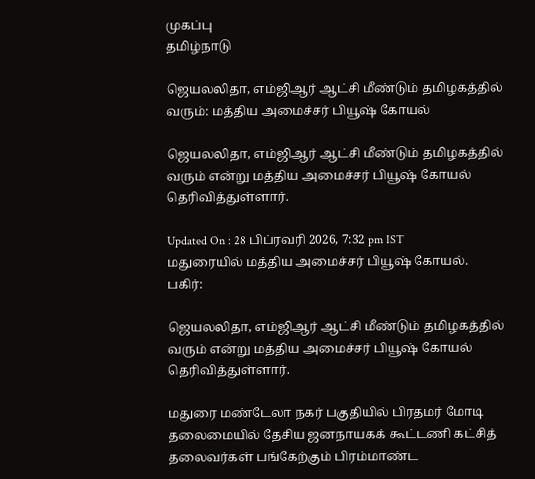முகப்பு
தமிழ்நாடு

ஜெயலலிதா, எம்ஜிஆர் ஆட்சி மீண்டும் தமிழகத்தில் வரும்: மத்திய அமைச்சர் பியூஷ் கோயல்

ஜெயலலிதா, எம்ஜிஆர் ஆட்சி மீண்டும் தமிழகத்தில் வரும் என்று மத்திய அமைச்சர் பியூஷ் கோயல் தெரிவித்துள்ளார்.

Updated On : 28 பிப்ரவரி 2026, 7:32 pm IST
மதுரையில் மத்திய அமைச்சர் பியூஷ் கோயல்.
பகிர்:

ஜெயலலிதா, எம்ஜிஆர் ஆட்சி மீண்டும் தமிழகத்தில் வரும் என்று மத்திய அமைச்சர் பியூஷ் கோயல் தெரிவித்துள்ளார்.

மதுரை மண்டேலா நகர் பகுதியில் பிரதமர் மோடி தலைமையில் தேசிய ஜனநாயகக் கூட்டணி கட்சித் தலைவர்கள் பங்கேற்கும் பிரம்மாண்ட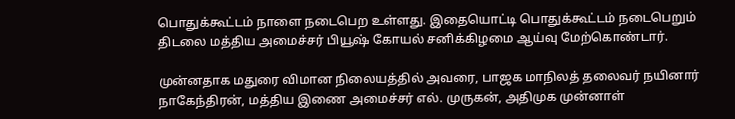பொதுக்கூட்டம் நாளை நடைபெற உள்ளது. இதையொட்டி பொதுக்கூட்டம் நடைபெறும் திடலை மத்திய அமைச்சர் பியூஷ் கோயல் சனிக்கிழமை ஆய்வு மேற்கொண்டார்.

முன்னதாக மதுரை விமான நிலையத்தில் அவரை, பாஜக மாநிலத் தலைவர் நயினார் நாகேந்திரன், மத்திய இணை அமைச்சர் எல். முருகன், அதிமுக முன்னாள்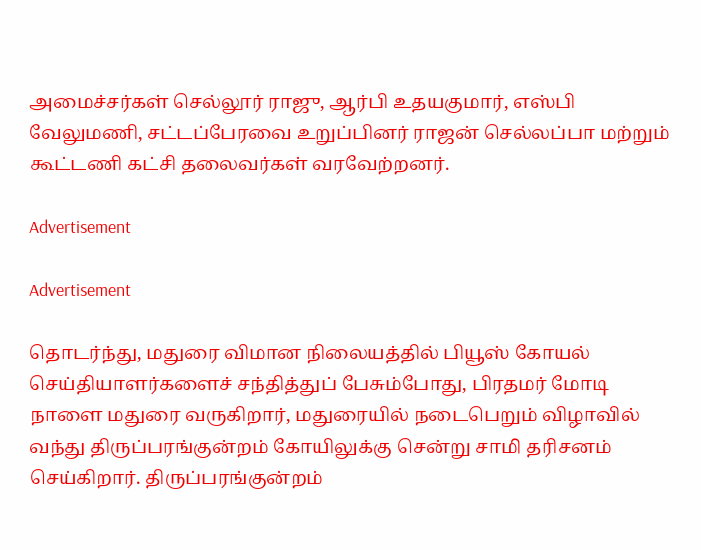அமைச்சர்கள் செல்லூர் ராஜு, ஆர்பி உதயகுமார், எஸ்பி வேலுமணி, சட்டப்பேரவை உறுப்பினர் ராஜன் செல்லப்பா மற்றும் கூட்டணி கட்சி தலைவர்கள் வரவேற்றனர்.

Advertisement

Advertisement

தொடர்ந்து, மதுரை விமான நிலையத்தில் பியூஸ் கோயல் செய்தியாளர்களைச் சந்தித்துப் பேசும்போது, பிரதமர் மோடி நாளை மதுரை வருகிறார், மதுரையில் நடைபெறும் விழாவில் வந்து திருப்பரங்குன்றம் கோயிலுக்கு சென்று சாமி தரிசனம் செய்கிறார். திருப்பரங்குன்றம்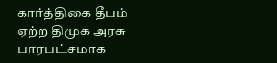கார்த்திகை தீபம் ஏற்ற திமுக அரசு பாரபட்சமாக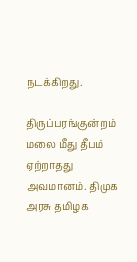நடக்கிறது.

திருப்பரங்குன்றம் மலை மீது தீபம் ஏற்றாதது அவமானம். திமுக அரசு தமிழக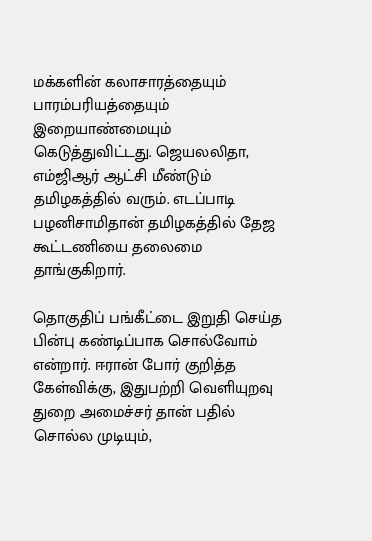மக்களின் கலாசாரத்தையும் பாரம்பரியத்தையும் இறையாண்மையும் கெடுத்துவிட்டது. ஜெயலலிதா, எம்ஜிஆர் ஆட்சி மீண்டும் தமிழகத்தில் வரும். எடப்பாடி பழனிசாமிதான் தமிழகத்தில் தேஜ கூட்டணியை தலைமை தாங்குகிறார்.

தொகுதிப் பங்கீட்டை இறுதி செய்த பின்பு கண்டிப்பாக சொல்வோம் என்றார். ஈரான் போர் குறித்த கேள்விக்கு, இதுபற்றி வெளியுறவு துறை அமைச்சர் தான் பதில் சொல்ல முடியும்,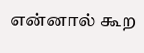என்னால் கூற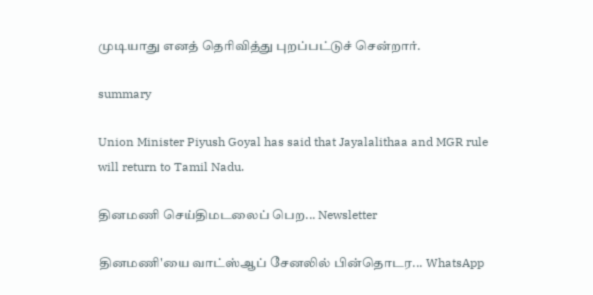முடியாது எனத் தெரிவித்து புறப்பட்டுச் சென்றார்.

summary

Union Minister Piyush Goyal has said that Jayalalithaa and MGR rule will return to Tamil Nadu.

தினமணி செய்திமடலைப் பெற... Newsletter

தினமணி'யை வாட்ஸ்ஆப் சேனலில் பின்தொடர... WhatsApp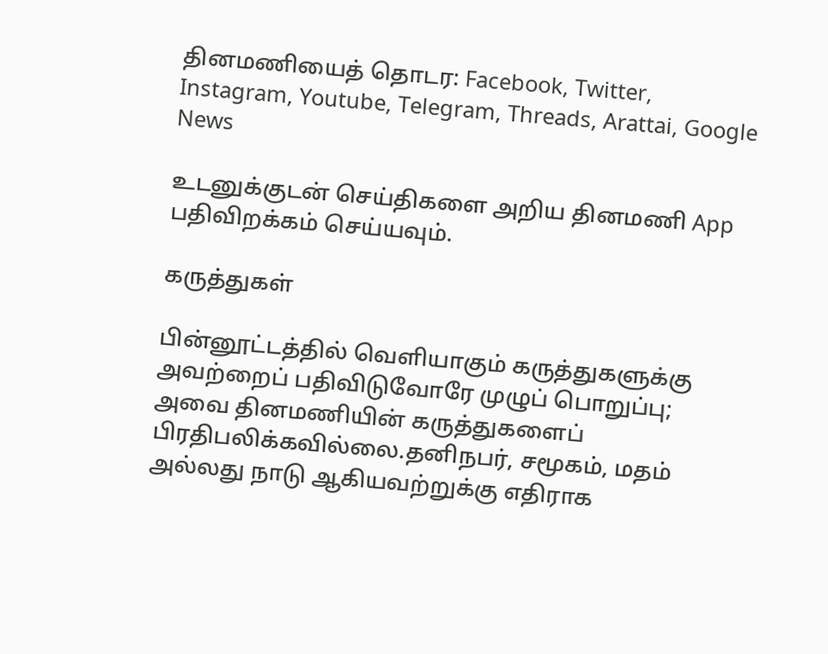தினமணியைத் தொடர: Facebook, Twitter, Instagram, Youtube, Telegram, Threads, Arattai, Google News

உடனுக்குடன் செய்திகளை அறிய தினமணி App பதிவிறக்கம் செய்யவும்.

கருத்துகள்

பின்னூட்டத்தில் வெளியாகும் கருத்துகளுக்கு அவற்றைப் பதிவிடுவோரே முழுப் பொறுப்பு; அவை தினமணியின் கருத்துகளைப் பிரதிபலிக்கவில்லை.தனிநபர், சமூகம், மதம் அல்லது நாடு ஆகியவற்றுக்கு எதிராக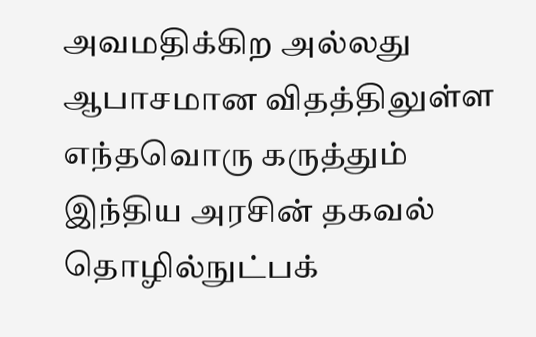அவமதிக்கிற அல்லது ஆபாசமான விதத்திலுள்ள எந்தவொரு கருத்தும் இந்திய அரசின் தகவல் தொழில்நுட்பக்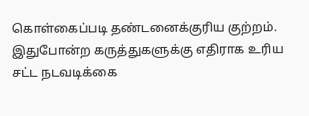கொள்கைப்படி தண்டனைக்குரிய குற்றம். இதுபோன்ற கருத்துகளுக்கு எதிராக உரிய சட்ட நடவடிக்கை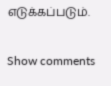எடுக்கப்படும்.

Show comments